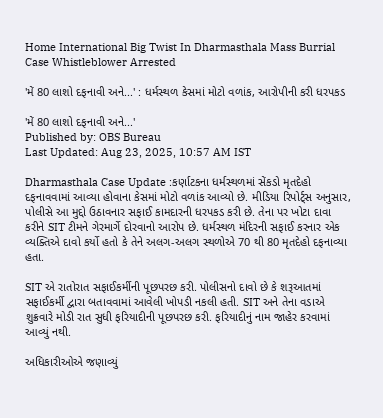Home International Big Twist In Dharmasthala Mass Burrial Case Whistleblower Arrested

'મેં 80 લાશો દફનાવી અને...' : ધર્મસ્થળ કેસમાં મોટો વળાંક, આરોપીની કરી ધરપકડ

'મેં 80 લાશો દફનાવી અને...'
Published by: OBS Bureau
Last Updated: Aug 23, 2025, 10:57 AM IST

Dharmasthala Case Update :કર્ણાટકના ધર્મસ્થળમાં સેંકડો મૃતદેહો દફનાવવામાં આવ્યા હોવાના કેસમાં મોટો વળાંક આવ્યો છે. મીડિયા રિપોર્ટ્સ અનુસાર, પોલીસે આ મુદ્દો ઉઠાવનાર સફાઈ કામદારની ધરપકડ કરી છે. તેના પર ખોટા દાવા કરીને SIT ટીમને ગેરમાર્ગે દોરવાનો આરોપ છે. ધર્મસ્થળ મંદિરની સફાઈ કરનાર એક વ્યક્તિએ દાવો કર્યો હતો કે તેને અલગ-અલગ સ્થળોએ 70 થી 80 મૃતદેહો દફનાવ્યા હતા.

SIT એ રાતોરાત સફાઈકર્મીની પૂછપરછ કરી. પોલીસનો દાવો છે કે શરૂઆતમાં સફાઈકર્મી દ્વારા બતાવવામાં આવેલી ખોપડી નકલી હતી. SIT અને તેના વડાએ શુક્રવારે મોડી રાત સુધી ફરિયાદીની પૂછપરછ કરી. ફરિયાદીનું નામ જાહેર કરવામાં આવ્યું નથી.

અધિકારીઓએ જણાવ્યું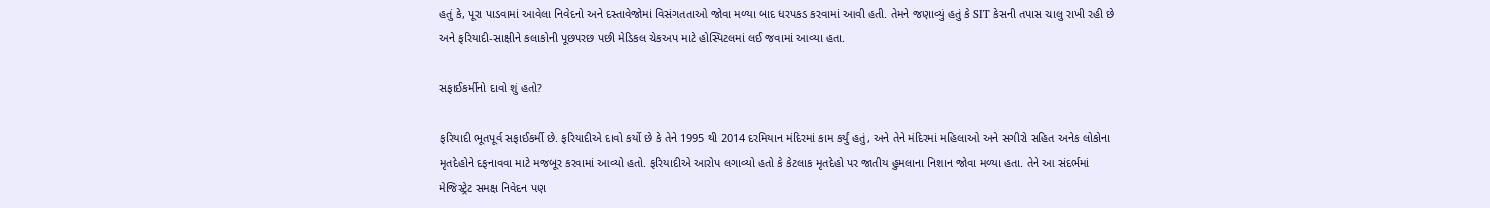હતું કે, પૂરા પાડવામાં આવેલા નિવેદનો અને દસ્તાવેજોમાં વિસંગતતાઓ જોવા મળ્યા બાદ ધરપકડ કરવામાં આવી હતી. તેમને જણાવ્યું હતું કે SIT કેસની તપાસ ચાલુ રાખી રહી છે અને ફરિયાદી-સાક્ષીને કલાકોની પૂછપરછ પછી મેડિકલ ચેકઅપ માટે હોસ્પિટલમાં લઈ જવામાં આવ્યા હતા.

સફાઈકર્મીનો દાવો શું હતો?

ફરિયાદી ભૂતપૂર્વ સફાઈકર્મી છે. ફરિયાદીએ દાવો કર્યો છે કે તેને 1995 થી 2014 દરમિયાન મંદિરમાં કામ કર્યું હતું, અને તેને મંદિરમાં મહિલાઓ અને સગીરો સહિત અનેક લોકોના મૃતદેહોને દફનાવવા માટે મજબૂર કરવામાં આવ્યો હતો. ફરિયાદીએ આરોપ લગાવ્યો હતો કે કેટલાક મૃતદેહો પર જાતીય હુમલાના નિશાન જોવા મળ્યા હતા. તેને આ સંદર્ભમાં મેજિસ્ટ્રેટ સમક્ષ નિવેદન પણ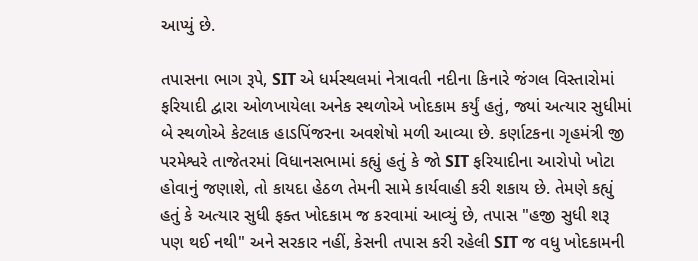આપ્યું છે.

તપાસના ભાગ રૂપે, SIT એ ધર્મસ્થલમાં નેત્રાવતી નદીના કિનારે જંગલ વિસ્તારોમાં ફરિયાદી દ્વારા ઓળખાયેલા અનેક સ્થળોએ ખોદકામ કર્યું હતું, જ્યાં અત્યાર સુધીમાં બે સ્થળોએ કેટલાક હાડપિંજરના અવશેષો મળી આવ્યા છે. કર્ણાટકના ગૃહમંત્રી જી પરમેશ્વરે તાજેતરમાં વિધાનસભામાં કહ્યું હતું કે જો SIT ફરિયાદીના આરોપો ખોટા હોવાનું જણાશે, તો કાયદા હેઠળ તેમની સામે કાર્યવાહી કરી શકાય છે. તેમણે કહ્યું હતું કે અત્યાર સુધી ફક્ત ખોદકામ જ કરવામાં આવ્યું છે, તપાસ "હજી સુધી શરૂ પણ થઈ નથી" અને સરકાર નહીં, કેસની તપાસ કરી રહેલી SIT જ વધુ ખોદકામની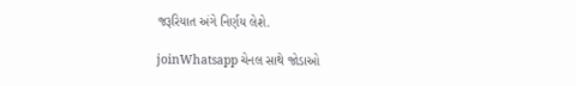જરૂરિયાત અંગે નિર્ણય લેશે.

joinWhatsapp ચેનલ સાથે જોડાઓ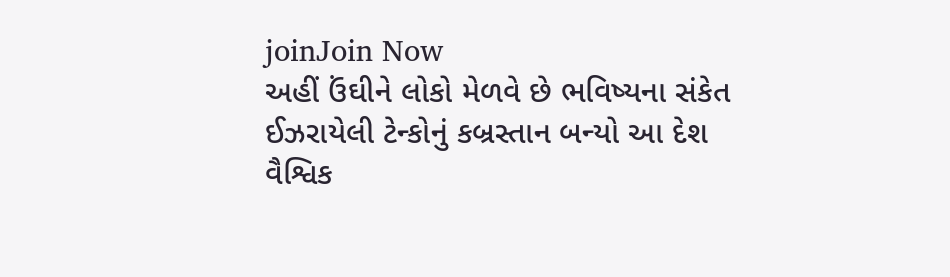joinJoin Now
અહીં ઉંઘીને લોકો મેળવે છે ભવિષ્યના સંકેત
ઈઝરાયેલી ટેન્કોનું કબ્રસ્તાન બન્યો આ દેશ
વૈશ્વિક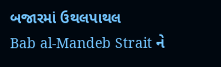બજારમાં ઉથલપાથલ
Bab al-Mandeb Strait ને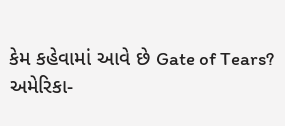કેમ કહેવામાં આવે છે Gate of Tears?
અમેરિકા-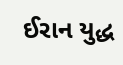ઈરાન યુદ્ધ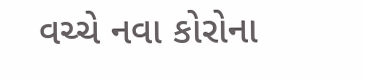વચ્ચે નવા કોરોના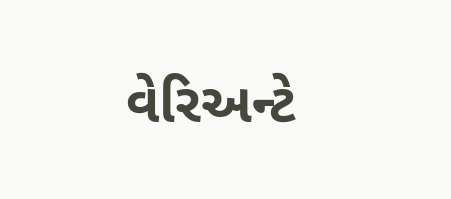વેરિઅન્ટે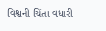વિશ્વની ચિંતા વધારી